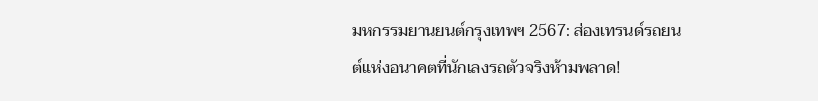มหกรรมยานยนต์กรุงเทพฯ 2567: ส่องเทรนด์รถยนต์แห่งอนาคตที่นักเลงรถตัวจริงห้ามพลาด!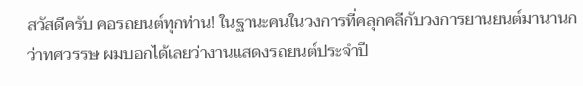สวัสดีครับ คอรถยนต์ทุกท่าน! ในฐานะคนในวงการที่คลุกคลีกับวงการยานยนต์มานานกว่าทศวรรษ ผมบอกได้เลยว่างานแสดงรถยนต์ประจำปี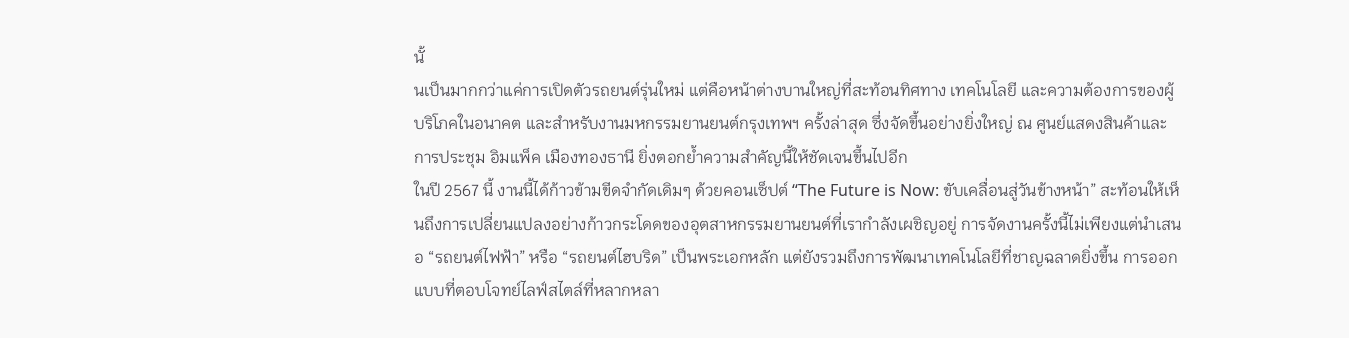นั้
นเป็นมากกว่าแค่การเปิดตัวรถยนต์รุ่นใหม่ แต่คือหน้าต่างบานใหญ่ที่สะท้อนทิศทาง เทคโนโลยี และความต้องการของผู้บริโภคในอนาคต และสำหรับงานมหกรรมยานยนต์กรุงเทพฯ ครั้งล่าสุด ซึ่งจัดขึ้นอย่างยิ่งใหญ่ ณ ศูนย์แสดงสินค้าและการประชุม อิมแพ็ค เมืองทองธานี ยิ่งตอกย้ำความสำคัญนี้ให้ชัดเจนขึ้นไปอีก
ในปี 2567 นี้ งานนี้ได้ก้าวข้ามขีดจำกัดเดิมๆ ด้วยคอนเซ็ปต์ “The Future is Now: ขับเคลื่อนสู่วันข้างหน้า” สะท้อนให้เห็นถึงการเปลี่ยนแปลงอย่างก้าวกระโดดของอุตสาหกรรมยานยนต์ที่เรากำลังเผชิญอยู่ การจัดงานครั้งนี้ไม่เพียงแต่นำเสนอ “รถยนต์ไฟฟ้า” หรือ “รถยนต์ไฮบริด” เป็นพระเอกหลัก แต่ยังรวมถึงการพัฒนาเทคโนโลยีที่ชาญฉลาดยิ่งขึ้น การออกแบบที่ตอบโจทย์ไลฟ์สไตล์ที่หลากหลา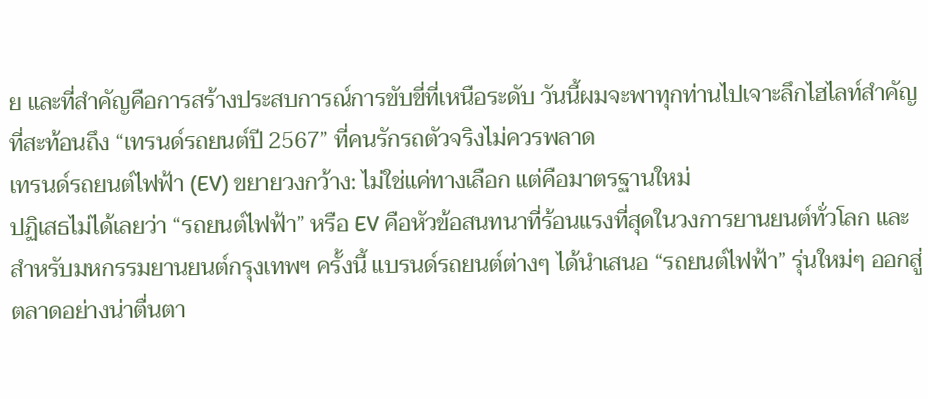ย และที่สำคัญคือการสร้างประสบการณ์การขับขี่ที่เหนือระดับ วันนี้ผมจะพาทุกท่านไปเจาะลึกไฮไลท์สำคัญที่สะท้อนถึง “เทรนด์รถยนต์ปี 2567” ที่คนรักรถตัวจริงไม่ควรพลาด
เทรนด์รถยนต์ไฟฟ้า (EV) ขยายวงกว้าง: ไม่ใช่แค่ทางเลือก แต่คือมาตรฐานใหม่
ปฏิเสธไม่ได้เลยว่า “รถยนต์ไฟฟ้า” หรือ EV คือหัวข้อสนทนาที่ร้อนแรงที่สุดในวงการยานยนต์ทั่วโลก และสำหรับมหกรรมยานยนต์กรุงเทพฯ ครั้งนี้ แบรนด์รถยนต์ต่างๆ ได้นำเสนอ “รถยนต์ไฟฟ้า” รุ่นใหม่ๆ ออกสู่ตลาดอย่างน่าตื่นตา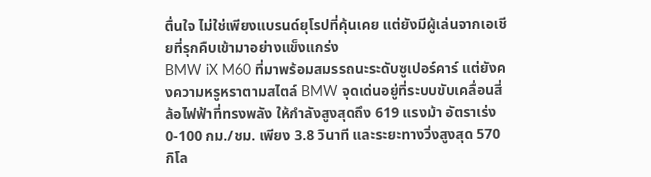ตื่นใจ ไม่ใช่เพียงแบรนด์ยุโรปที่คุ้นเคย แต่ยังมีผู้เล่นจากเอเชียที่รุกคืบเข้ามาอย่างแข็งแกร่ง
BMW iX M60 ที่มาพร้อมสมรรถนะระดับซูเปอร์คาร์ แต่ยังคงความหรูหราตามสไตล์ BMW จุดเด่นอยู่ที่ระบบขับเคลื่อนสี่ล้อไฟฟ้าที่ทรงพลัง ให้กำลังสูงสุดถึง 619 แรงม้า อัตราเร่ง 0-100 กม./ชม. เพียง 3.8 วินาที และระยะทางวิ่งสูงสุด 570 กิโล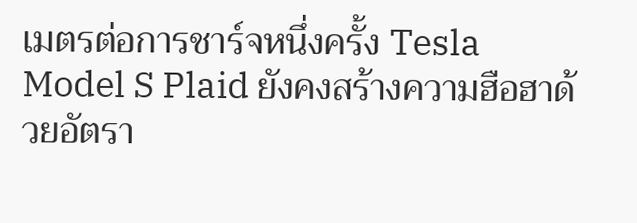เมตรต่อการชาร์จหนึ่งครั้ง Tesla Model S Plaid ยังคงสร้างความฮือฮาด้วยอัตรา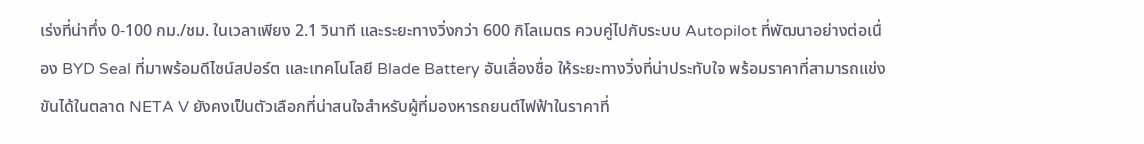เร่งที่น่าทึ่ง 0-100 กม./ชม. ในเวลาเพียง 2.1 วินาที และระยะทางวิ่งกว่า 600 กิโลเมตร ควบคู่ไปกับระบบ Autopilot ที่พัฒนาอย่างต่อเนื่อง BYD Seal ที่มาพร้อมดีไซน์สปอร์ต และเทคโนโลยี Blade Battery อันเลื่องชื่อ ให้ระยะทางวิ่งที่น่าประทับใจ พร้อมราคาที่สามารถแข่งขันได้ในตลาด NETA V ยังคงเป็นตัวเลือกที่น่าสนใจสำหรับผู้ที่มองหารถยนต์ไฟฟ้าในราคาที่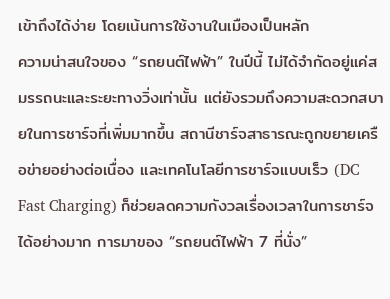เข้าถึงได้ง่าย โดยเน้นการใช้งานในเมืองเป็นหลัก
ความน่าสนใจของ “รถยนต์ไฟฟ้า” ในปีนี้ ไม่ได้จำกัดอยู่แค่สมรรถนะและระยะทางวิ่งเท่านั้น แต่ยังรวมถึงความสะดวกสบายในการชาร์จที่เพิ่มมากขึ้น สถานีชาร์จสาธารณะถูกขยายเครือข่ายอย่างต่อเนื่อง และเทคโนโลยีการชาร์จแบบเร็ว (DC Fast Charging) ก็ช่วยลดความกังวลเรื่องเวลาในการชาร์จได้อย่างมาก การมาของ “รถยนต์ไฟฟ้า 7 ที่นั่ง”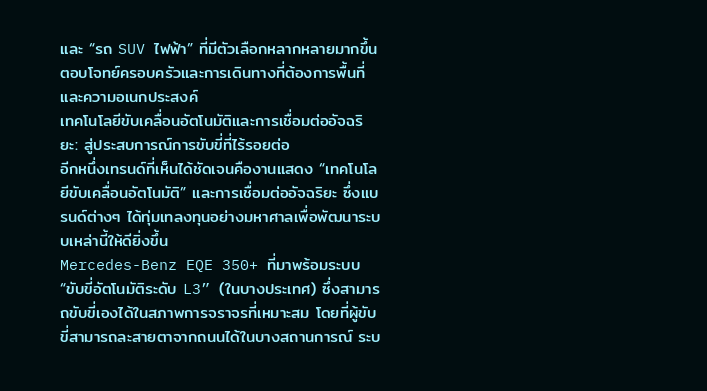และ “รถ SUV ไฟฟ้า” ที่มีตัวเลือกหลากหลายมากขึ้น ตอบโจทย์ครอบครัวและการเดินทางที่ต้องการพื้นที่และความอเนกประสงค์
เทคโนโลยีขับเคลื่อนอัตโนมัติและการเชื่อมต่ออัจฉริยะ: สู่ประสบการณ์การขับขี่ที่ไร้รอยต่อ
อีกหนึ่งเทรนด์ที่เห็นได้ชัดเจนคืองานแสดง “เทคโนโลยีขับเคลื่อนอัตโนมัติ” และการเชื่อมต่ออัจฉริยะ ซึ่งแบรนด์ต่างๆ ได้ทุ่มเทลงทุนอย่างมหาศาลเพื่อพัฒนาระบบเหล่านี้ให้ดียิ่งขึ้น
Mercedes-Benz EQE 350+ ที่มาพร้อมระบบ “ขับขี่อัตโนมัติระดับ L3” (ในบางประเทศ) ซึ่งสามารถขับขี่เองได้ในสภาพการจราจรที่เหมาะสม โดยที่ผู้ขับขี่สามารถละสายตาจากถนนได้ในบางสถานการณ์ ระบ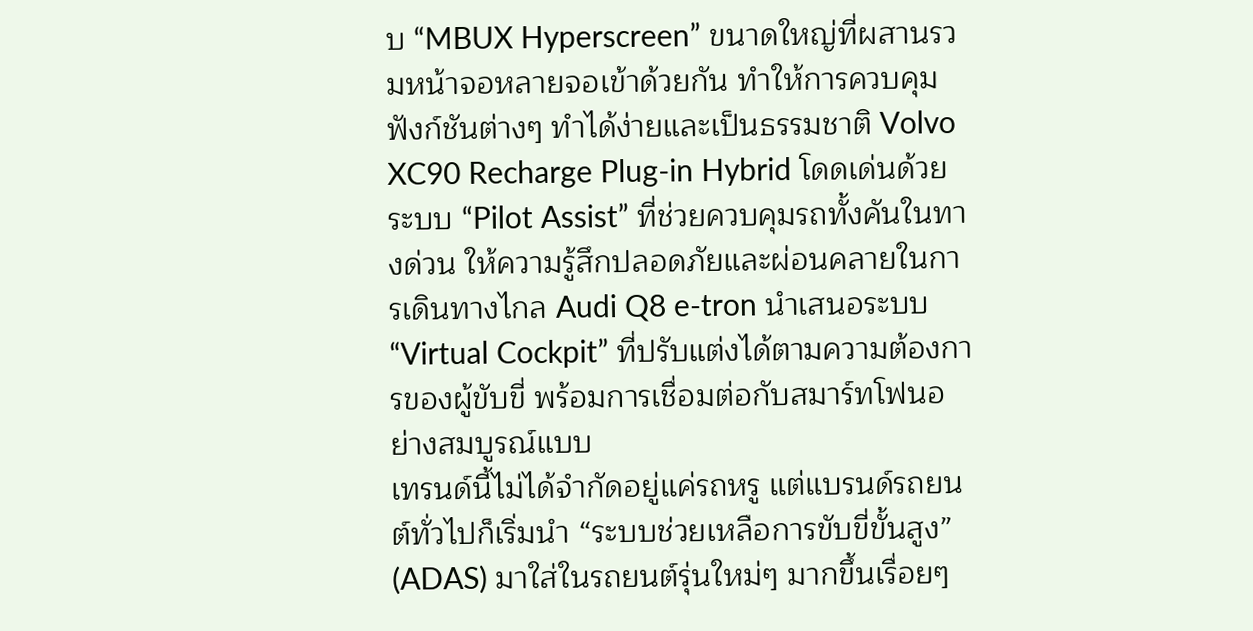บ “MBUX Hyperscreen” ขนาดใหญ่ที่ผสานรวมหน้าจอหลายจอเข้าด้วยกัน ทำให้การควบคุมฟังก์ชันต่างๆ ทำได้ง่ายและเป็นธรรมชาติ Volvo XC90 Recharge Plug-in Hybrid โดดเด่นด้วยระบบ “Pilot Assist” ที่ช่วยควบคุมรถทั้งคันในทางด่วน ให้ความรู้สึกปลอดภัยและผ่อนคลายในการเดินทางไกล Audi Q8 e-tron นำเสนอระบบ “Virtual Cockpit” ที่ปรับแต่งได้ตามความต้องการของผู้ขับขี่ พร้อมการเชื่อมต่อกับสมาร์ทโฟนอย่างสมบูรณ์แบบ
เทรนด์นี้ไม่ได้จำกัดอยู่แค่รถหรู แต่แบรนด์รถยนต์ทั่วไปก็เริ่มนำ “ระบบช่วยเหลือการขับขี่ขั้นสูง” (ADAS) มาใส่ในรถยนต์รุ่นใหม่ๆ มากขึ้นเรื่อยๆ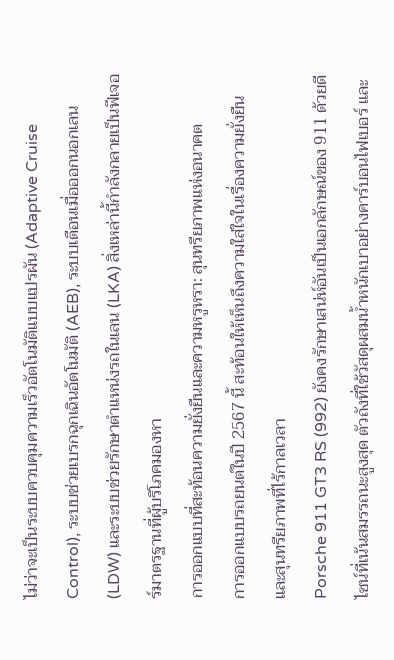ไม่ว่าจะเป็นระบบควบคุมความเร็วอัตโนมัติแบบแปรผัน (Adaptive Cruise Control), ระบบช่วยเบรกฉุกเฉินอัตโนมัติ (AEB), ระบบเตือนเมื่อออกนอกเลน (LDW) และระบบช่วยรักษาตำแหน่งรถในเลน (LKA) สิ่งเหล่านี้กำลังกลายเป็นฟีเจอร์มาตรฐานที่ผู้บริโภคมองหา
การออกแบบที่สะท้อนความยั่งยืนและความหรูหรา: สุนทรียภาพแห่งอนาคต
การออกแบบรถยนต์ในปี 2567 นี้ สะท้อนให้เห็นถึงความใส่ใจในเรื่องความยั่งยืนและสุนทรียภาพที่ไร้กาลเวลา
Porsche 911 GT3 RS (992) ยังคงรักษาเสน่ห์อันเป็นเอกลักษณ์ของ 911 ด้วยดีไซน์ที่เน้นสมรรถนะสูงสุด ตัวถังที่ใช้วัสดุผสมน้ำหนักเบาอย่างคาร์บอนไฟเบอร์ และ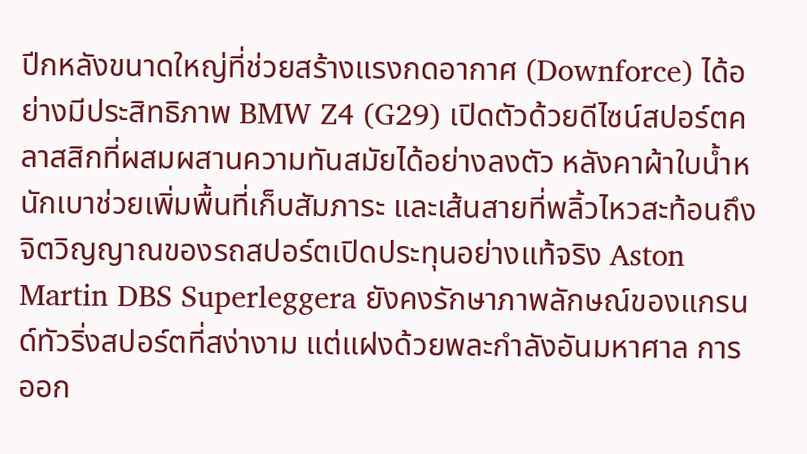ปีกหลังขนาดใหญ่ที่ช่วยสร้างแรงกดอากาศ (Downforce) ได้อย่างมีประสิทธิภาพ BMW Z4 (G29) เปิดตัวด้วยดีไซน์สปอร์ตคลาสสิกที่ผสมผสานความทันสมัยได้อย่างลงตัว หลังคาผ้าใบน้ำหนักเบาช่วยเพิ่มพื้นที่เก็บสัมภาระ และเส้นสายที่พลิ้วไหวสะท้อนถึงจิตวิญญาณของรถสปอร์ตเปิดประทุนอย่างแท้จริง Aston Martin DBS Superleggera ยังคงรักษาภาพลักษณ์ของแกรนด์ทัวริ่งสปอร์ตที่สง่างาม แต่แฝงด้วยพละกำลังอันมหาศาล การออก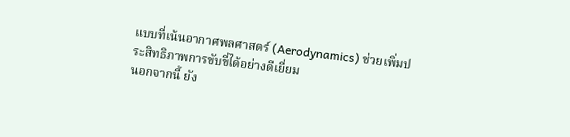แบบที่เน้นอากาศพลศาสตร์ (Aerodynamics) ช่วยเพิ่มประสิทธิภาพการขับขี่ได้อย่างดีเยี่ยม
นอกจากนี้ ยัง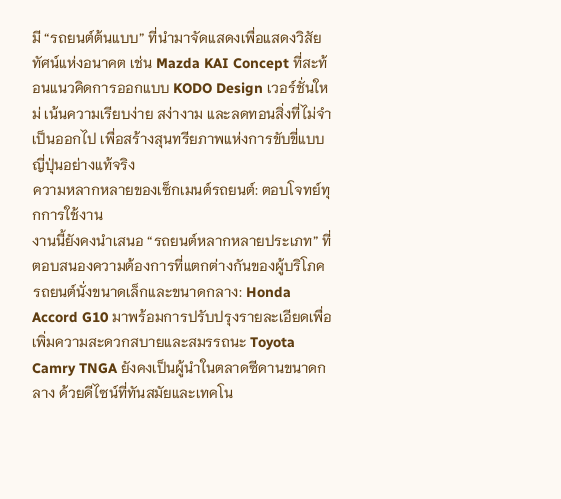มี “รถยนต์ต้นแบบ” ที่นำมาจัดแสดงเพื่อแสดงวิสัยทัศน์แห่งอนาคต เช่น Mazda KAI Concept ที่สะท้อนแนวคิดการออกแบบ KODO Design เวอร์ชั่นใหม่ เน้นความเรียบง่าย สง่างาม และลดทอนสิ่งที่ไม่จำเป็นออกไป เพื่อสร้างสุนทรียภาพแห่งการขับขี่แบบญี่ปุ่นอย่างแท้จริง
ความหลากหลายของเซ็กเมนต์รถยนต์: ตอบโจทย์ทุกการใช้งาน
งานนี้ยังคงนำเสนอ “รถยนต์หลากหลายประเภท” ที่ตอบสนองความต้องการที่แตกต่างกันของผู้บริโภค
รถยนต์นั่งขนาดเล็กและขนาดกลาง: Honda Accord G10 มาพร้อมการปรับปรุงรายละเอียดเพื่อเพิ่มความสะดวกสบายและสมรรถนะ Toyota Camry TNGA ยังคงเป็นผู้นำในตลาดซีดานขนาดกลาง ด้วยดีไซน์ที่ทันสมัยและเทคโน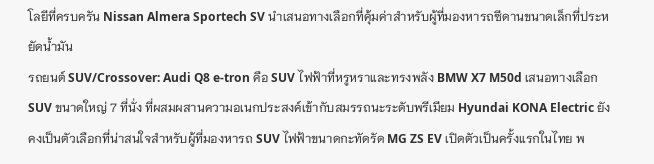โลยีที่ครบครัน Nissan Almera Sportech SV นำเสนอทางเลือกที่คุ้มค่าสำหรับผู้ที่มองหารถซีดานขนาดเล็กที่ประหยัดน้ำมัน
รถยนต์ SUV/Crossover: Audi Q8 e-tron คือ SUV ไฟฟ้าที่หรูหราและทรงพลัง BMW X7 M50d เสนอทางเลือก SUV ขนาดใหญ่ 7 ที่นั่ง ที่ผสมผสานความอเนกประสงค์เข้ากับสมรรถนะระดับพรีเมียม Hyundai KONA Electric ยังคงเป็นตัวเลือกที่น่าสนใจสำหรับผู้ที่มองหารถ SUV ไฟฟ้าขนาดกะทัดรัด MG ZS EV เปิดตัวเป็นครั้งแรกในไทย พ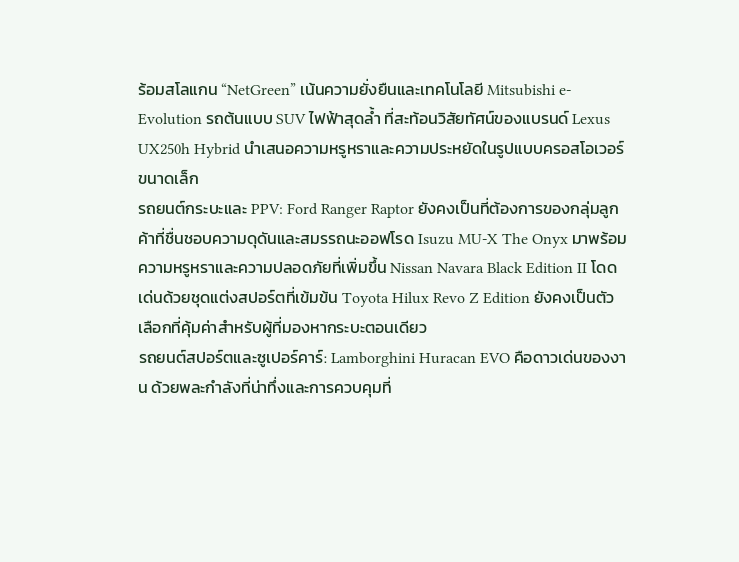ร้อมสโลแกน “NetGreen” เน้นความยั่งยืนและเทคโนโลยี Mitsubishi e-Evolution รถต้นแบบ SUV ไฟฟ้าสุดล้ำ ที่สะท้อนวิสัยทัศน์ของแบรนด์ Lexus UX250h Hybrid นำเสนอความหรูหราและความประหยัดในรูปแบบครอสโอเวอร์ขนาดเล็ก
รถยนต์กระบะและ PPV: Ford Ranger Raptor ยังคงเป็นที่ต้องการของกลุ่มลูกค้าที่ชื่นชอบความดุดันและสมรรถนะออฟโรด Isuzu MU-X The Onyx มาพร้อมความหรูหราและความปลอดภัยที่เพิ่มขึ้น Nissan Navara Black Edition II โดดเด่นด้วยชุดแต่งสปอร์ตที่เข้มข้น Toyota Hilux Revo Z Edition ยังคงเป็นตัวเลือกที่คุ้มค่าสำหรับผู้ที่มองหากระบะตอนเดียว
รถยนต์สปอร์ตและซูเปอร์คาร์: Lamborghini Huracan EVO คือดาวเด่นของงาน ด้วยพละกำลังที่น่าทึ่งและการควบคุมที่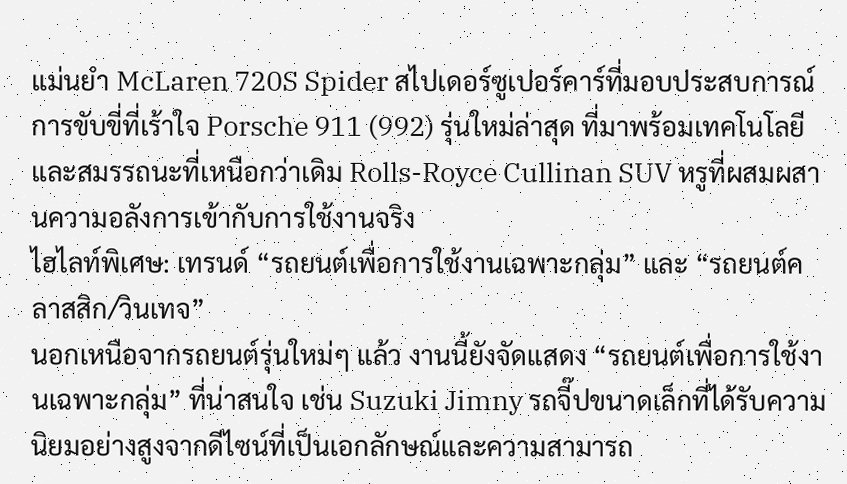แม่นยำ McLaren 720S Spider สไปเดอร์ซูเปอร์คาร์ที่มอบประสบการณ์การขับขี่ที่เร้าใจ Porsche 911 (992) รุ่นใหม่ล่าสุด ที่มาพร้อมเทคโนโลยีและสมรรถนะที่เหนือกว่าเดิม Rolls-Royce Cullinan SUV หรูที่ผสมผสานความอลังการเข้ากับการใช้งานจริง
ไฮไลท์พิเศษ: เทรนด์ “รถยนต์เพื่อการใช้งานเฉพาะกลุ่ม” และ “รถยนต์คลาสสิก/วินเทจ”
นอกเหนือจากรถยนต์รุ่นใหม่ๆ แล้ว งานนี้ยังจัดแสดง “รถยนต์เพื่อการใช้งานเฉพาะกลุ่ม” ที่น่าสนใจ เช่น Suzuki Jimny รถจี๊ปขนาดเล็กที่ได้รับความนิยมอย่างสูงจากดีไซน์ที่เป็นเอกลักษณ์และความสามารถ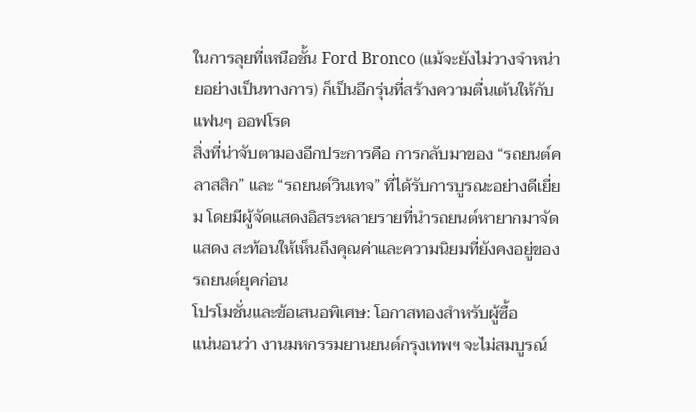ในการลุยที่เหนือชั้น Ford Bronco (แม้จะยังไม่วางจำหน่ายอย่างเป็นทางการ) ก็เป็นอีกรุ่นที่สร้างความตื่นเต้นให้กับแฟนๆ ออฟโรด
สิ่งที่น่าจับตามองอีกประการคือ การกลับมาของ “รถยนต์คลาสสิก” และ “รถยนต์วินเทจ” ที่ได้รับการบูรณะอย่างดีเยี่ยม โดยมีผู้จัดแสดงอิสระหลายรายที่นำรถยนต์หายากมาจัดแสดง สะท้อนให้เห็นถึงคุณค่าและความนิยมที่ยังคงอยู่ของรถยนต์ยุคก่อน
โปรโมชั่นและข้อเสนอพิเศษ: โอกาสทองสำหรับผู้ซื้อ
แน่นอนว่า งานมหกรรมยานยนต์กรุงเทพฯ จะไม่สมบูรณ์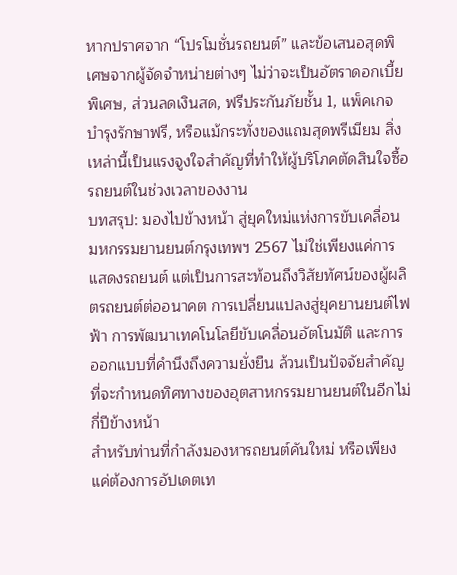หากปราศจาก “โปรโมชั่นรถยนต์” และข้อเสนอสุดพิเศษจากผู้จัดจำหน่ายต่างๆ ไม่ว่าจะเป็นอัตราดอกเบี้ยพิเศษ, ส่วนลดเงินสด, ฟรีประกันภัยชั้น 1, แพ็คเกจบำรุงรักษาฟรี, หรือแม้กระทั่งของแถมสุดพรีเมียม สิ่งเหล่านี้เป็นแรงจูงใจสำคัญที่ทำให้ผู้บริโภคตัดสินใจซื้อรถยนต์ในช่วงเวลาของงาน
บทสรุป: มองไปข้างหน้า สู่ยุคใหม่แห่งการขับเคลื่อน
มหกรรมยานยนต์กรุงเทพฯ 2567 ไม่ใช่เพียงแค่การแสดงรถยนต์ แต่เป็นการสะท้อนถึงวิสัยทัศน์ของผู้ผลิตรถยนต์ต่ออนาคต การเปลี่ยนแปลงสู่ยุคยานยนต์ไฟฟ้า การพัฒนาเทคโนโลยีขับเคลื่อนอัตโนมัติ และการออกแบบที่คำนึงถึงความยั่งยืน ล้วนเป็นปัจจัยสำคัญที่จะกำหนดทิศทางของอุตสาหกรรมยานยนต์ในอีกไม่กี่ปีข้างหน้า
สำหรับท่านที่กำลังมองหารถยนต์คันใหม่ หรือเพียงแค่ต้องการอัปเดตเท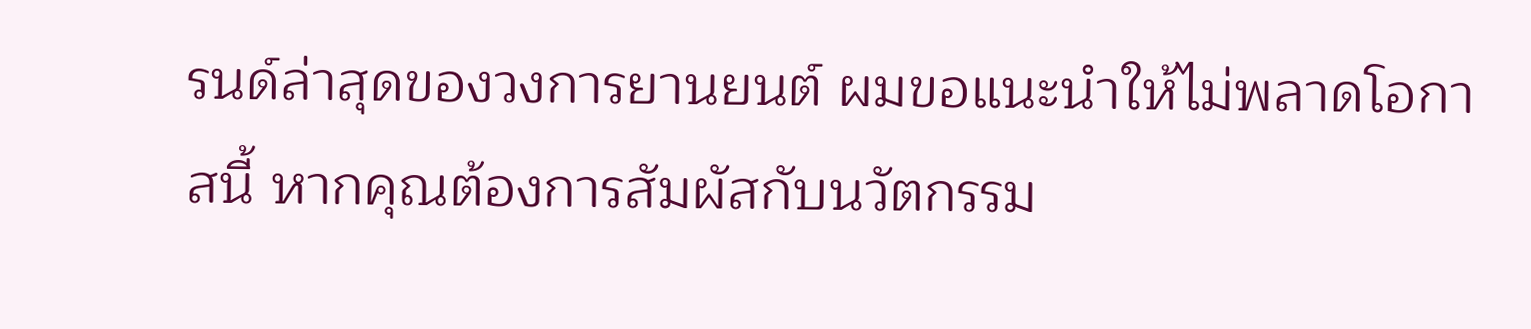รนด์ล่าสุดของวงการยานยนต์ ผมขอแนะนำให้ไม่พลาดโอกาสนี้ หากคุณต้องการสัมผัสกับนวัตกรรม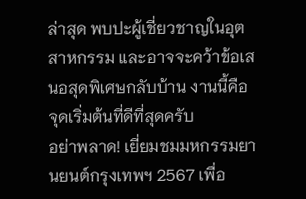ล่าสุด พบปะผู้เชี่ยวชาญในอุตสาหกรรม และอาจจะคว้าข้อเสนอสุดพิเศษกลับบ้าน งานนี้คือจุดเริ่มต้นที่ดีที่สุดครับ
อย่าพลาด! เยี่ยมชมมหกรรมยานยนต์กรุงเทพฯ 2567 เพื่อ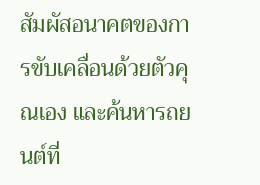สัมผัสอนาคตของการขับเคลื่อนด้วยตัวคุณเอง และค้นหารถยนต์ที่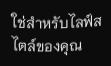ใช่สำหรับไลฟ์สไตล์ของคุณ